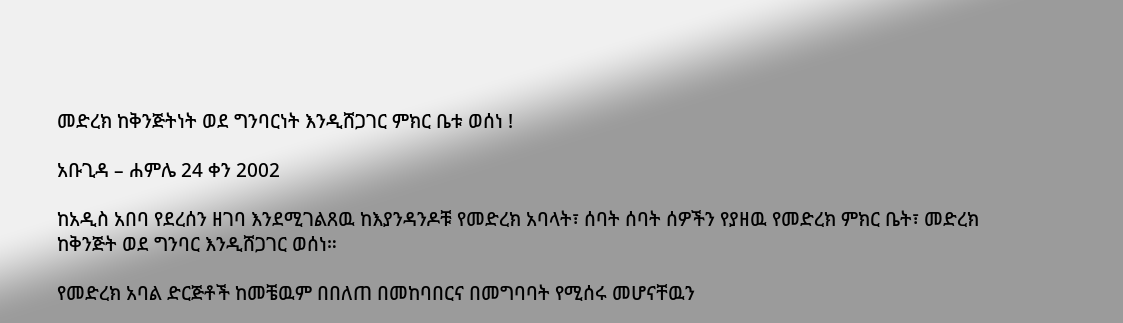መድረክ ከቅንጅትነት ወደ ግንባርነት እንዲሸጋገር ምክር ቤቱ ወሰነ !

አቡጊዳ – ሐምሌ 24 ቀን 2002

ከአዲስ አበባ የደረሰን ዘገባ እንደሚገልጸዉ ከእያንዳንዶቹ የመድረክ አባላት፣ ሰባት ሰባት ሰዎችን የያዘዉ የመድረክ ምክር ቤት፣ መድረክ ከቅንጅት ወደ ግንባር እንዲሸጋገር ወሰነ።

የመድረክ አባል ድርጅቶች ከመቼዉም በበለጠ በመከባበርና በመግባባት የሚሰሩ መሆናቸዉን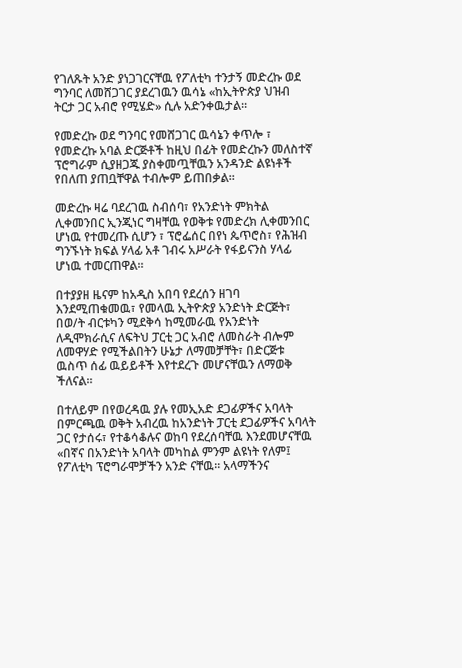የገለጹት አንድ ያነጋገርናቸዉ የፖለቲካ ተንታኝ መድረኩ ወደ ግንባር ለመሸጋገር ያደረገዉን ዉሳኔ «ከኢትዮጵያ ህዝብ ትርታ ጋር አብሮ የሚሄድ» ሲሉ አድንቀዉታል።

የመድረኩ ወደ ግንባር የመሸጋገር ዉሳኔን ቀጥሎ ፣ የመድረኩ አባል ድርጅቶች ከዚህ በፊት የመድረኩን መለስተኛ ፕሮግራም ሲያዘጋጁ ያስቀመጧቸዉን አንዳንድ ልዩነቶች የበለጠ ያጠቧቸዋል ተብሎም ይጠበቃል።

መድረኩ ዛሬ ባደረገዉ ስብሰባ፣ የአንድነት ምክትል ሊቀመንበር ኢንጂነር ግዛቸዉ የወቅቱ የመድረክ ሊቀመንበር ሆነዉ የተመረጡ ሲሆን ፣ ፕሮፌሰር በየነ ጴጥሮስ፣ የሕዝብ ግንኙነት ክፍል ሃላፊ አቶ ገብሩ አሥራት የፋይናንስ ሃላፊ ሆነዉ ተመርጠዋል።

በተያያዘ ዜናም ከአዲስ አበባ የደረሰን ዘገባ እንደሚጠቁመዉ፣ የመላዉ ኢትዮጵያ አንድነት ድርጅት፣ በወ/ት ብርቱካን ሚደቅሳ ከሚመራዉ የአንድነት ለዲሞክራሲና ለፍትህ ፓርቲ ጋር አብሮ ለመስራት ብሎም ለመዋሃድ የሚችልበትን ሁኔታ ለማመቻቸት፣ በድርጅቱ ዉስጥ ሰፊ ዉይይቶች እየተደረጉ መሆናቸዉን ለማወቅ ችለናል።

በተለይም በየወረዳዉ ያሉ የመኢአድ ደጋፊዎችና አባላት በምርጫዉ ወቅት አብረዉ ከአንድነት ፓርቲ ደጋፊዎችና አባላት ጋር የታሰሩ፣ የተቆሳቆሉና ወከባ የደረሰባቸዉ እንደመሆናቸዉ «በኛና በአንድነት አባላት መካከል ምንም ልዩነት የለም፤ የፖለቲካ ፕሮግራሞቻችን አንድ ናቸዉ። አላማችንና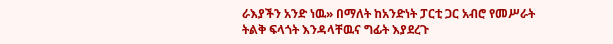ራእያችን አንድ ነዉ» በማለት ከአንድነት ፓርቲ ጋር አብሮ የመሥራት ትልቅ ፍላጎት እንዳላቸዉና ግፊት እያደረጉ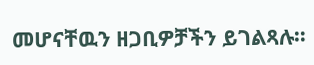መሆናቸዉን ዘጋቢዎቻችን ይገልጻሉ።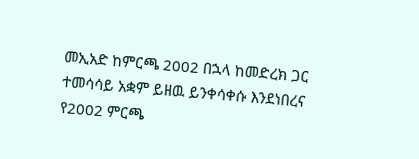መኢአድ ከምርጫ 2002 በኋላ ከመድረክ ጋር ተመሳሳይ አቋም ይዘዉ ይንቀሳቀሱ እንደነበረና የ2002 ምርጫ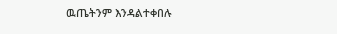ዉጤትንም እንዳልተቀበሉ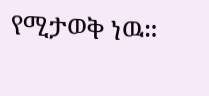የሚታወቅ ነዉ።